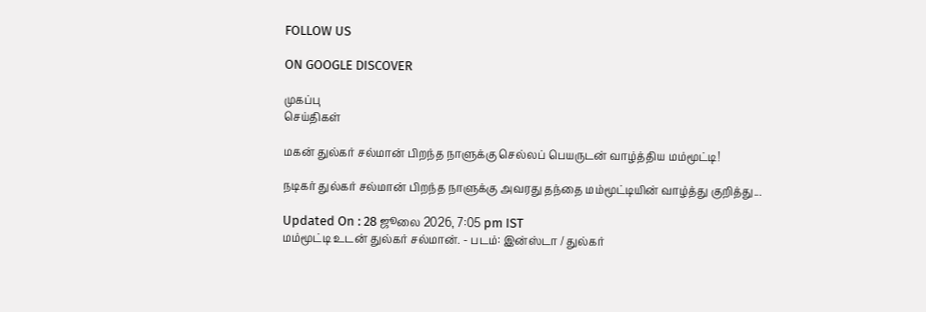FOLLOW US

ON GOOGLE DISCOVER

முகப்பு
செய்திகள்

மகன் துல்கர் சல்மான் பிறந்த நாளுக்கு செல்லப் பெயருடன் வாழ்த்திய மம்மூட்டி!

நடிகர் துல்கர் சல்மான் பிறந்த நாளுக்கு அவரது தந்தை மம்மூட்டியின் வாழ்த்து குறித்து...

Updated On : 28 ஜூலை 2026, 7:05 pm IST
மம்மூட்டி உடன் துல்கர் சல்மான். - படம்: இன்ஸ்டா / துல்கர்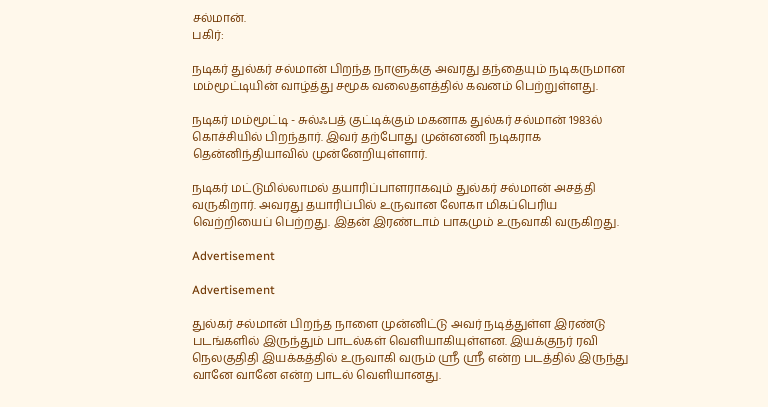சல்மான்.
பகிர்:

நடிகர் துல்கர் சல்மான் பிறந்த நாளுக்கு அவரது தந்தையும் நடிகருமான மம்மூட்டியின் வாழ்த்து சமூக வலைதளத்தில் கவனம் பெற்றுள்ளது.

நடிகர் மம்மூட்டி - சுல்ஃபத் குட்டிக்கும் மகனாக துல்கர் சல்மான் 1983ல் கொச்சியில் பிறந்தார். இவர் தற்போது முன்னணி நடிகராக தென்னிந்தியாவில் முன்னேறியுள்ளார்.

நடிகர் மட்டுமில்லாமல் தயாரிப்பாளராகவும் துல்கர் சல்மான் அசத்தி வருகிறார். அவரது தயாரிப்பில் உருவான லோகா மிகப்பெரிய வெற்றியைப் பெற்றது. இதன் இரண்டாம் பாகமும் உருவாகி வருகிறது.

Advertisement

Advertisement

துல்கர் சல்மான் பிறந்த நாளை முன்னிட்டு அவர் நடித்துள்ள இரண்டு படங்களில் இருந்தும் பாடல்கள் வெளியாகியுள்ளன. இயக்குநர் ரவி நெலகுதிதி இயக்கத்தில் உருவாகி வரும் ஸ்ரீ ஸ்ரீ என்ற படத்தில் இருந்து வானே வானே என்ற பாடல் வெளியானது.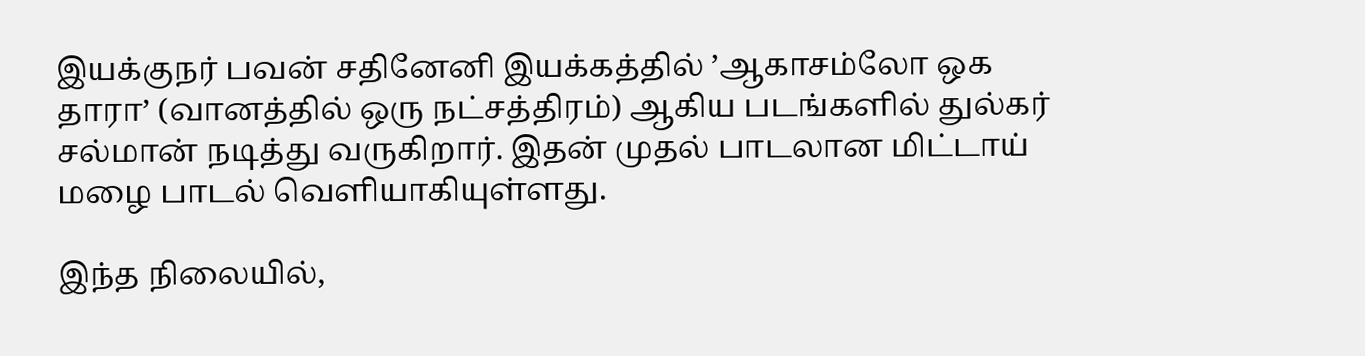இயக்குநர் பவன் சதினேனி இயக்கத்தில் ’ஆகாசம்லோ ஒக தாரா’ (வானத்தில் ஒரு நட்சத்திரம்) ஆகிய படங்களில் துல்கர் சல்மான் நடித்து வருகிறார். இதன் முதல் பாடலான மிட்டாய் மழை பாடல் வெளியாகியுள்ளது.

இந்த நிலையில்,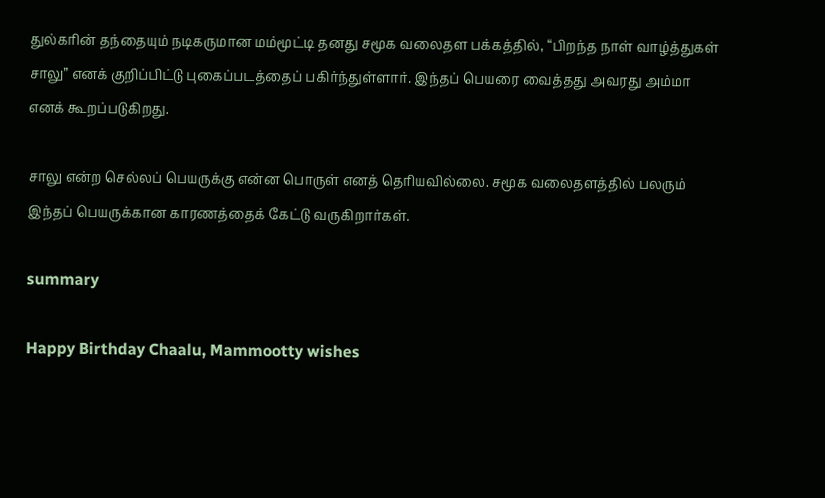துல்கரின் தந்தையும் நடிகருமான மம்மூட்டி தனது சமூக வலைதள பக்கத்தில், “பிறந்த நாள் வாழ்த்துகள் சாலு” எனக் குறிப்பிட்டு புகைப்படத்தைப் பகிர்ந்துள்ளார். இந்தப் பெயரை வைத்தது அவரது அம்மா எனக் கூறப்படுகிறது.

சாலு என்ற செல்லப் பெயருக்கு என்ன பொருள் எனத் தெரியவில்லை. சமூக வலைதளத்தில் பலரும் இந்தப் பெயருக்கான காரணத்தைக் கேட்டு வருகிறார்கள்.

summary

Happy Birthday Chaalu, Mammootty wishes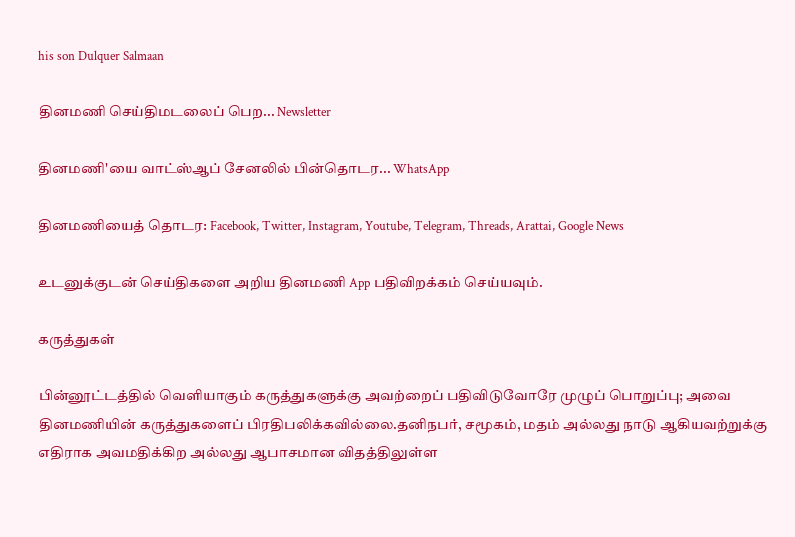his son Dulquer Salmaan

தினமணி செய்திமடலைப் பெற... Newsletter

தினமணி'யை வாட்ஸ்ஆப் சேனலில் பின்தொடர... WhatsApp

தினமணியைத் தொடர: Facebook, Twitter, Instagram, Youtube, Telegram, Threads, Arattai, Google News

உடனுக்குடன் செய்திகளை அறிய தினமணி App பதிவிறக்கம் செய்யவும்.

கருத்துகள்

பின்னூட்டத்தில் வெளியாகும் கருத்துகளுக்கு அவற்றைப் பதிவிடுவோரே முழுப் பொறுப்பு; அவை தினமணியின் கருத்துகளைப் பிரதிபலிக்கவில்லை.தனிநபர், சமூகம், மதம் அல்லது நாடு ஆகியவற்றுக்கு எதிராக அவமதிக்கிற அல்லது ஆபாசமான விதத்திலுள்ள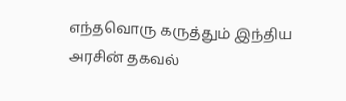எந்தவொரு கருத்தும் இந்திய அரசின் தகவல்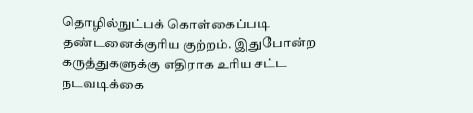தொழில்நுட்பக் கொள்கைப்படி தண்டனைக்குரிய குற்றம். இதுபோன்ற கருத்துகளுக்கு எதிராக உரிய சட்ட நடவடிக்கை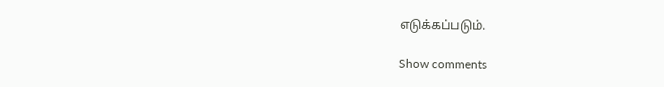எடுக்கப்படும்.

Show comments